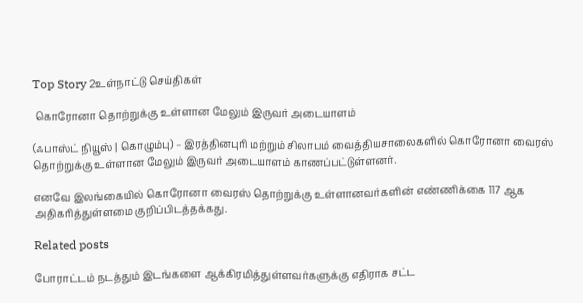Top Story 2உள்நாட்டு செய்திகள்

 கொரோனா தொற்றுக்கு உள்ளான மேலும் இருவர் அடையாளம்

(ஃபாஸ்ட் நியூஸ் | கொழும்பு) – இரத்தினபுரி மற்றும் சிலாபம் வைத்தியசாலைகளில் கொரோனா வைரஸ் தொற்றுக்கு உள்ளான மேலும் இருவர் அடையாளம் காணப்பட்டுள்ளனர்.

எனவே இலங்கையில் கொரோனா வைரஸ் தொற்றுக்கு உள்ளானவர்களின் எண்ணிக்கை 117 ஆக அதிகரித்துள்ளமை குறிப்பிடத்தக்கது.

Related posts

போராட்டம் நடத்தும் இடங்களை ஆக்கிரமித்துள்ளவர்களுக்கு எதிராக சட்ட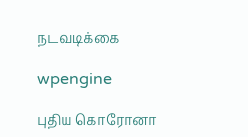நடவடிக்கை

wpengine

புதிய கொரோனா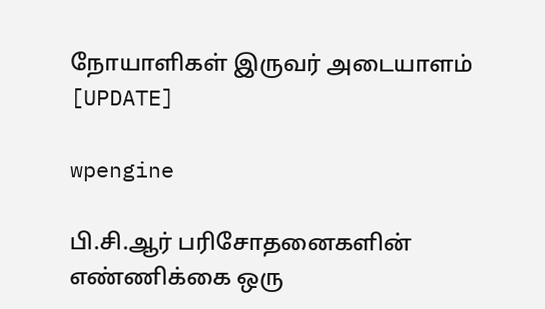நோயாளிகள் இருவர் அடையாளம் [UPDATE]

wpengine

பி.சி.ஆர் பரிசோதனைகளின் எண்ணிக்கை ஒரு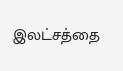இலட்சத்தை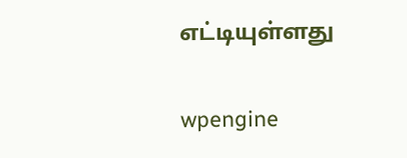எட்டியுள்ளது

wpengine